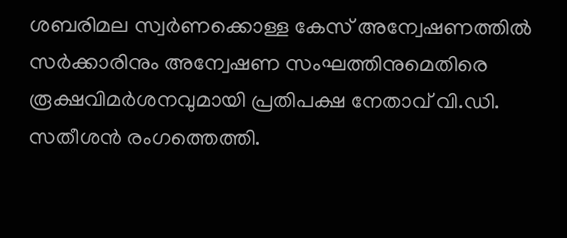ശബരിമല സ്വർണക്കൊള്ള കേസ് അന്വേഷണത്തിൽ സർക്കാരിനും അന്വേഷണ സംഘത്തിനുമെതിരെ രൂക്ഷവിമർശനവുമായി പ്രതിപക്ഷ നേതാവ് വി.ഡി. സതീശൻ രംഗത്തെത്തി.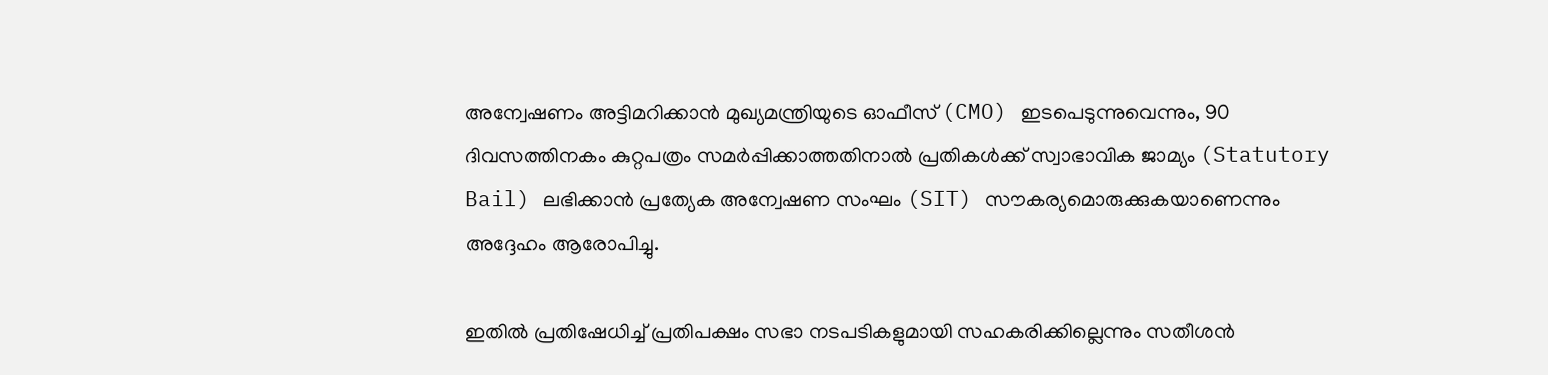അന്വേഷണം അട്ടിമറിക്കാൻ മുഖ്യമന്ത്രിയുടെ ഓഫീസ് (CMO) ഇടപെടുന്നുവെന്നും, 90 ദിവസത്തിനകം കുറ്റപത്രം സമർപ്പിക്കാത്തതിനാൽ പ്രതികൾക്ക് സ്വാഭാവിക ജാമ്യം (Statutory Bail) ലഭിക്കാൻ പ്രത്യേക അന്വേഷണ സംഘം (SIT) സൗകര്യമൊരുക്കുകയാണെന്നും അദ്ദേഹം ആരോപിച്ചു.

ഇതിൽ പ്രതിഷേധിച്ച് പ്രതിപക്ഷം സഭാ നടപടികളുമായി സഹകരിക്കില്ലെന്നും സതീശൻ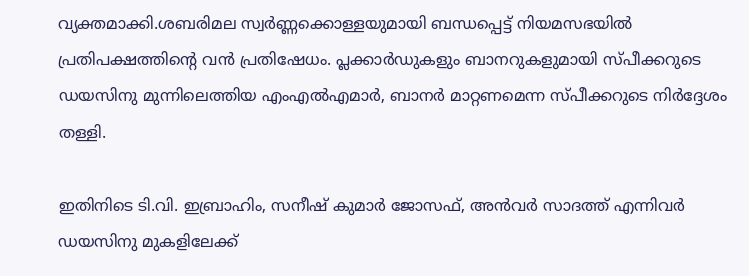വ്യക്തമാക്കി.ശബരിമല സ്വർണ്ണക്കൊള്ളയുമായി ബന്ധപ്പെട്ട് നിയമസഭയിൽ പ്രതിപക്ഷത്തിന്റെ വൻ പ്രതിഷേധം. പ്ലക്കാർഡുകളും ബാനറുകളുമായി സ്പീക്കറുടെ ഡയസിനു മുന്നിലെത്തിയ എംഎൽഎമാർ, ബാനർ മാറ്റണമെന്ന സ്പീക്കറുടെ നിർദ്ദേശം തള്ളി.

ഇതിനിടെ ടി.വി. ഇബ്രാഹിം, സനീഷ് കുമാർ ജോസഫ്, അൻവർ സാദത്ത് എന്നിവർ ഡയസിനു മുകളിലേക്ക്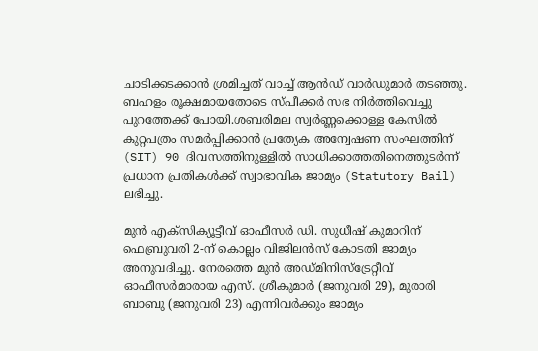ചാടിക്കടക്കാൻ ശ്രമിച്ചത് വാച്ച് ആൻഡ് വാർഡുമാർ തടഞ്ഞു. ബഹളം രൂക്ഷമായതോടെ സ്പീക്കർ സഭ നിർത്തിവെച്ചു പുറത്തേക്ക് പോയി.ശബരിമല സ്വർണ്ണക്കൊള്ള കേസിൽ കുറ്റപത്രം സമർപ്പിക്കാൻ പ്രത്യേക അന്വേഷണ സംഘത്തിന് (SIT) 90 ദിവസത്തിനുള്ളിൽ സാധിക്കാത്തതിനെത്തുടർന്ന് പ്രധാന പ്രതികൾക്ക് സ്വാഭാവിക ജാമ്യം (Statutory Bail) ലഭിച്ചു.

മുൻ എക്സിക്യൂട്ടീവ് ഓഫീസർ ഡി. സുധീഷ് കുമാറിന് ഫെബ്രുവരി 2-ന് കൊല്ലം വിജിലൻസ് കോടതി ജാമ്യം അനുവദിച്ചു. നേരത്തെ മുൻ അഡ്മിനിസ്‌ട്രേറ്റീവ് ഓഫീസർമാരായ എസ്. ശ്രീകുമാർ (ജനുവരി 29), മുരാരി ബാബു (ജനുവരി 23) എന്നിവർക്കും ജാമ്യം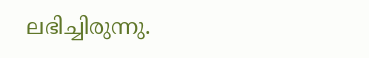ലഭിച്ചിരുന്നു.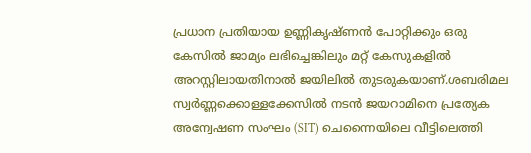പ്രധാന പ്രതിയായ ഉണ്ണികൃഷ്ണൻ പോറ്റിക്കും ഒരു കേസിൽ ജാമ്യം ലഭിച്ചെങ്കിലും മറ്റ് കേസുകളിൽ അറസ്റ്റിലായതിനാൽ ജയിലിൽ തുടരുകയാണ്.ശബരിമല സ്വർണ്ണക്കൊള്ളക്കേസിൽ നടൻ ജയറാമിനെ പ്രത്യേക അന്വേഷണ സംഘം (SIT) ചെന്നൈയിലെ വീട്ടിലെത്തി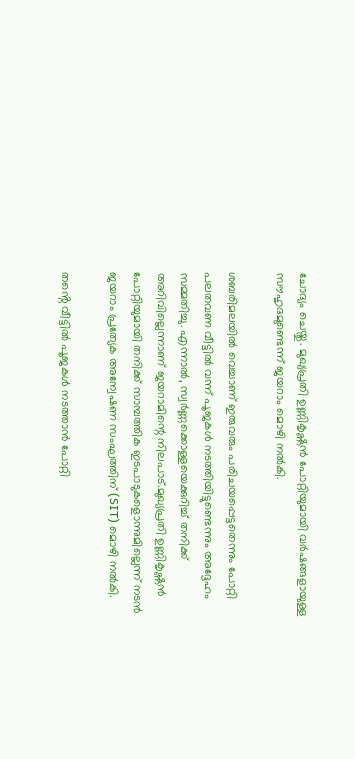ചോദ്യം ചെയ്തു. മുഖ്യപ്രതി ഉണ്ണികൃഷ്ണൻ പോറ്റിയുമായി വർഷങ്ങളായുള്ള സൗഹൃദമുണ്ടെന്ന് ജയറാം മൊഴി നൽകി.

ശബരിമലയിൽ വെച്ചാണ് ഇരുവരും പരിചയപ്പെട്ടതെന്നും പോറ്റി പലതവണ വീട്ടിൽ വന്ന് പൂജകൾ നടത്തിയിട്ടുണ്ടെന്നും അദ്ദേഹം സമ്മതിച്ചു. എന്നാൽ, സ്വർണ്ണക്കൊള്ളയെക്കുറിച്ച് തനിക്ക് അറിവില്ലെന്നാണ് ജയറാമിന്റെ നിലപാട്.മുഖ്യപ്രതി ഉണ്ണികൃഷ്ണൻ പോറ്റിയുമായി തനിക്ക് സാമ്പത്തിക ഇടപാടുകളൊന്നുമില്ലെന്ന് നടൻ ജയറാം പ്രത്യേക അന്വേഷണ സംഘത്തിന് (SIT) മൊഴി നൽകി.

തൻ്റെ വീട്ടിൽ പൂജകൾ നടത്താൻ പോറ്റി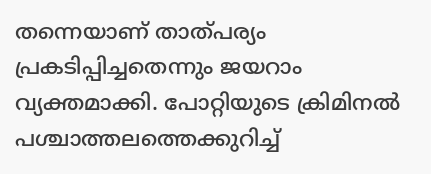തന്നെയാണ് താത്പര്യം പ്രകടിപ്പിച്ചതെന്നും ജയറാം വ്യക്തമാക്കി. പോറ്റിയുടെ ക്രിമിനൽ പശ്ചാത്തലത്തെക്കുറിച്ച്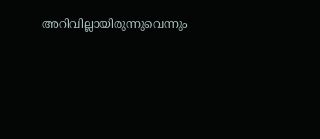അറിവില്ലായിരുന്നുവെന്നും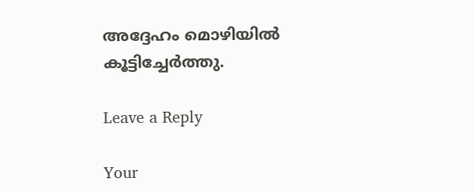അദ്ദേഹം മൊഴിയിൽ കൂട്ടിച്ചേർത്തു.

Leave a Reply

Your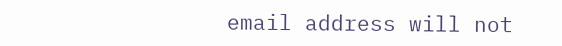email address will not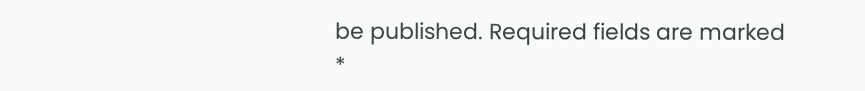be published. Required fields are marked *